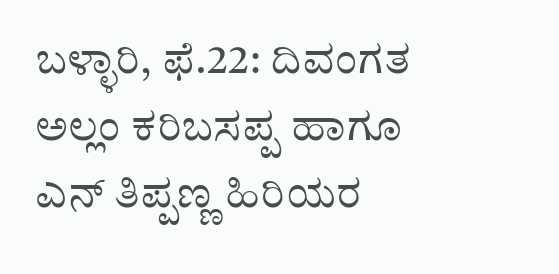ಬಳ್ಳಾರಿ, ಫೆ.22: ದಿವಂಗತ ಅಲ್ಲಂ ಕರಿಬಸಪ್ಪ ಹಾಗೂ ಎನ್ ತಿಪ್ಪಣ್ಣ ಹಿರಿಯರ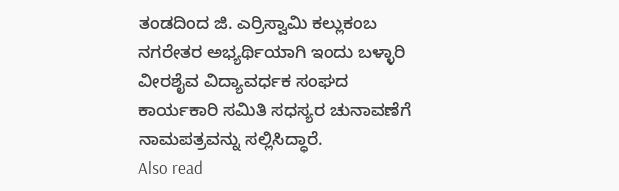ತಂಡದಿಂದ ಜಿ. ಎರ್ರಿಸ್ವಾಮಿ ಕಲ್ಲುಕಂಬ ನಗರೇತರ ಅಭ್ಯರ್ಥಿಯಾಗಿ ಇಂದು ಬಳ್ಳಾರಿ ವೀರಶೈವ ವಿದ್ಯಾವರ್ಧಕ ಸಂಘದ ಕಾರ್ಯಕಾರಿ ಸಮಿತಿ ಸಧಸ್ಯರ ಚುನಾವಣೆಗೆ ನಾಮಪತ್ರವನ್ನು ಸಲ್ಲಿಸಿದ್ಧಾರೆ.
Also read